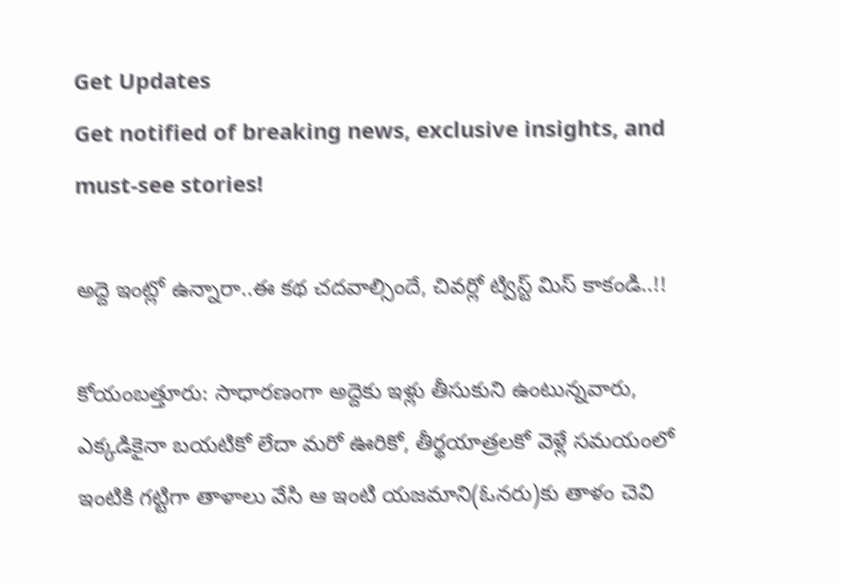Get Updates
Get notified of breaking news, exclusive insights, and must-see stories!

అద్దె ఇంట్లో ఉన్నారా..ఈ కథ చదవాల్సిందే, చివర్లో ట్విస్ట్ మిస్ కాకండి..!!

కోయంబత్తూరు: సాధారణంగా అద్దెకు ఇళ్లు తీసుకుని ఉంటున్నవారు, ఎక్కడికైనా బయటికో లేదా మరో ఊరికో, తీర్థయాత్రలకో వెళ్లే సమయంలో ఇంటికి గట్టిగా తాళాలు వేసి ఆ ఇంటి యజమాని(ఓనరు)కు తాళం చెవి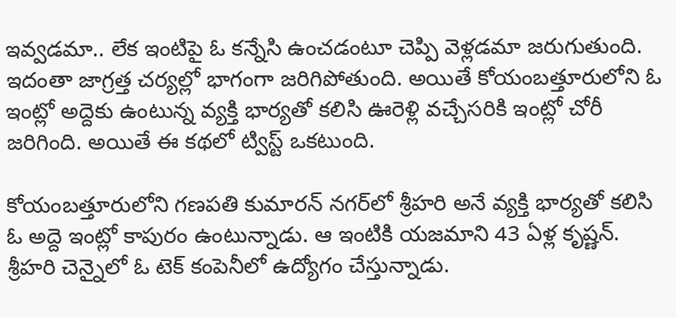ఇవ్వడమా.. లేక ఇంటిపై ఓ కన్నేసి ఉంచడంటూ చెప్పి వెళ్లడమా జరుగుతుంది. ఇదంతా జాగ్రత్త చర్యల్లో భాగంగా జరిగిపోతుంది. అయితే కోయంబత్తూరులోని ఓ ఇంట్లో అద్దెకు ఉంటున్న వ్యక్తి భార్యతో కలిసి ఊరెళ్లి వచ్చేసరికి ఇంట్లో చోరీ జరిగింది. అయితే ఈ కథలో ట్విస్ట్ ఒకటుంది.

కోయంబత్తూరులోని గణపతి కుమారన్ నగర్‌లో శ్రీహరి అనే వ్యక్తి భార్యతో కలిసి ఓ అద్దె ఇంట్లో కాపురం ఉంటున్నాడు. ఆ ఇంటికి యజమాని 43 ఏళ్ల కృష్ణన్. శ్రీహరి చెన్నైలో ఓ టెక్ కంపెనీలో ఉద్యోగం చేస్తున్నాడు.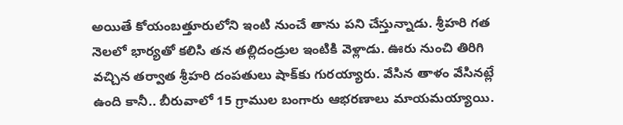అయితే కోయంబత్తూరులోని ఇంటి నుంచే తాను పని చేస్తున్నాడు. శ్రీహరి గత నెలలో భార్యతో కలిసి తన తల్లిదండ్రుల ఇంటికి వెళ్లాడు. ఊరు నుంచి తిరిగి వచ్చిన తర్వాత శ్రీహరి దంపతులు షాక్‌కు గురయ్యారు. వేసిన తాళం వేసినట్లే ఉంది కానీ.. బీరువాలో 15 గ్రాముల బంగారు ఆభరణాలు మాయమయ్యాయి.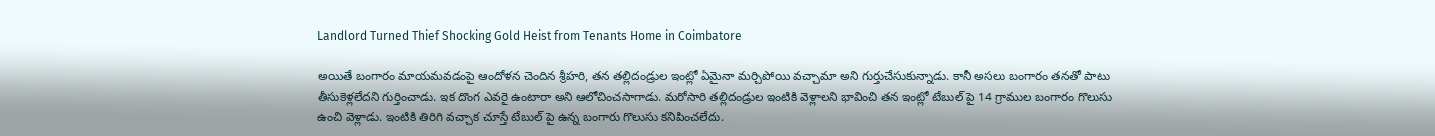Landlord Turned Thief Shocking Gold Heist from Tenants Home in Coimbatore

అయితే బంగారం మాయమవడంపై ఆందోళన చెందిన శ్రీహరి, తన తల్లిదండ్రుల ఇంట్లో ఏమైనా మర్చిపోయి వచ్చామా అని గుర్తుచేసుకున్నాడు. కానీ అసలు బంగారం తనతో పాటు తీసుకెళ్లలేదని గుర్తించాడు. ఇక దొంగ ఎవరై ఉంటారా అని ఆలోచించసాగాడు. మరోసారి తల్లిదండ్రుల ఇంటికి వెళ్లాలని భావించి తన ఇంట్లో టేబుల్ పై 14 గ్రాముల బంగారం గొలుసు ఉంచి వెళ్లాడు. ఇంటికి తిరిగి వచ్చాక చూస్తే టేబుల్ పై ఉన్న బంగారు గొలుసు కనిపించలేదు.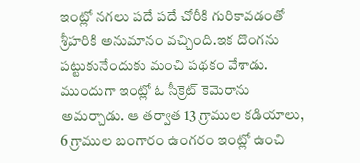ఇంట్లో నగలు పదే పదే చోరీకి గురికావడంతో శ్రీహరికి అనుమానం వచ్చింది.ఇక దొంగను పట్టుకునేందుకు మంచి పథకం వేశాడు. ముందుగా ఇంట్లో ఓ సీక్రెట్ కెమెరాను అమర్చాడు. ఆ తర్వాత 13 గ్రాముల కడియాలు, 6 గ్రాముల బంగారం ఉంగరం ఇంట్లో ఉంచి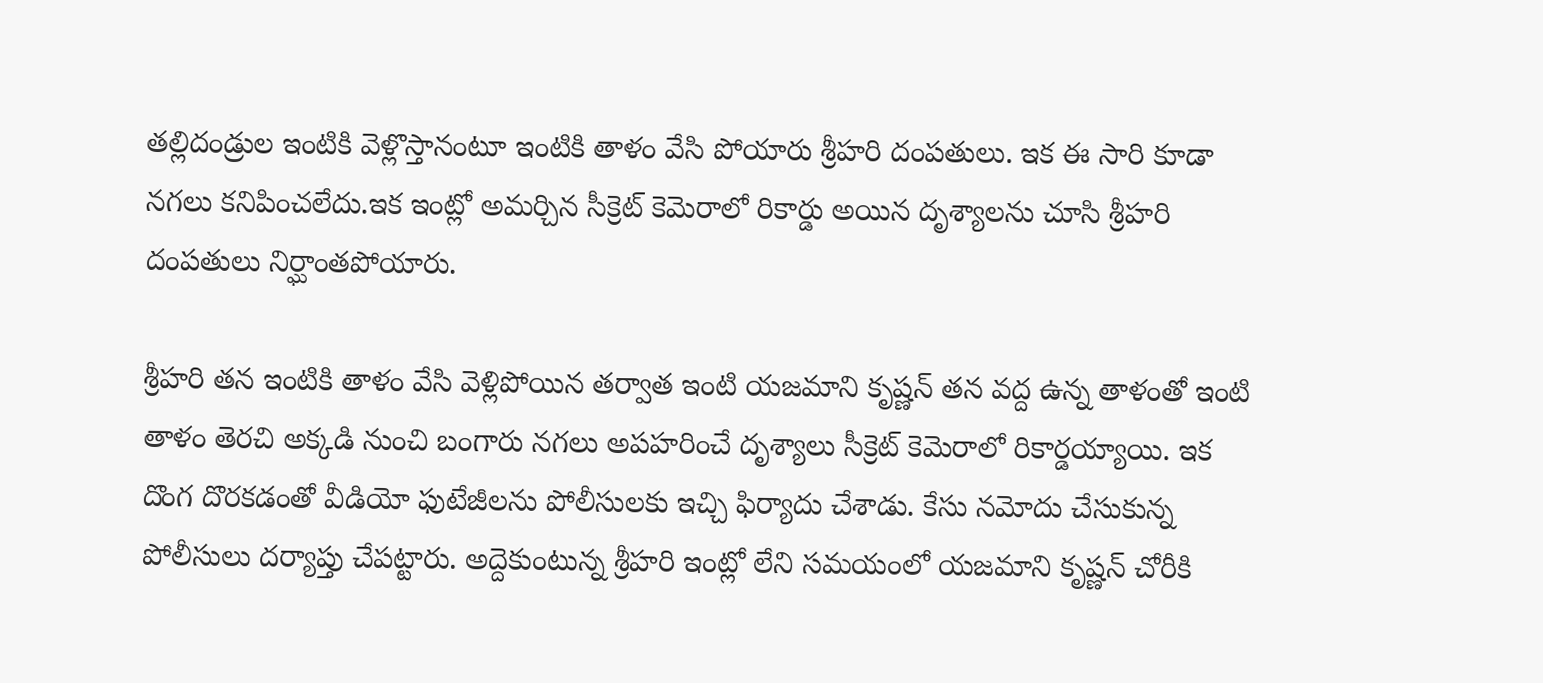తల్లిదండ్రుల ఇంటికి వెళ్లొస్తానంటూ ఇంటికి తాళం వేసి పోయారు శ్రీహరి దంపతులు. ఇక ఈ సారి కూడా నగలు కనిపించలేదు.ఇక ఇంట్లో అమర్చిన సీక్రెట్ కెమెరాలో రికార్డు అయిన దృశ్యాలను చూసి శ్రీహరి దంపతులు నిర్ఘాంతపోయారు.

శ్రీహరి తన ఇంటికి తాళం వేసి వెళ్లిపోయిన తర్వాత ఇంటి యజమాని కృష్ణన్ తన వద్ద ఉన్న తాళంతో ఇంటి తాళం తెరచి అక్కడి నుంచి బంగారు నగలు అపహరించే దృశ్యాలు సీక్రెట్ కెమెరాలో రికార్డయ్యాయి. ఇక దొంగ దొరకడంతో వీడియో ఫుటేజీలను పోలీసులకు ఇచ్చి ఫిర్యాదు చేశాడు. కేసు నమోదు చేసుకున్న పోలీసులు దర్యాప్తు చేపట్టారు. అద్దెకుంటున్న శ్రీహరి ఇంట్లో లేని సమయంలో యజమాని కృష్ణన్ చోరీకి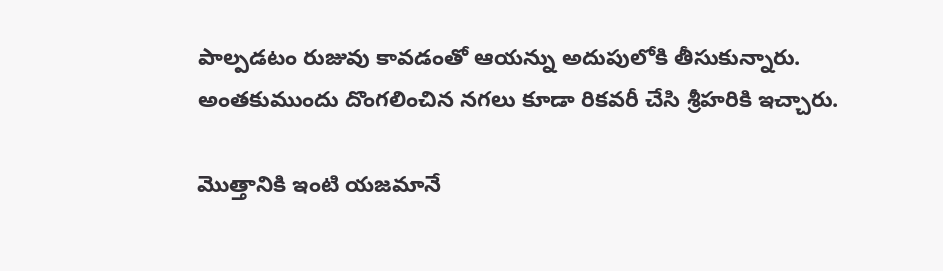పాల్పడటం రుజువు కావడంతో ఆయన్ను అదుపులోకి తీసుకున్నారు. అంతకుముందు దొంగలించిన నగలు కూడా రికవరీ చేసి శ్రీహరికి ఇచ్చారు.

మొత్తానికి ఇంటి యజమానే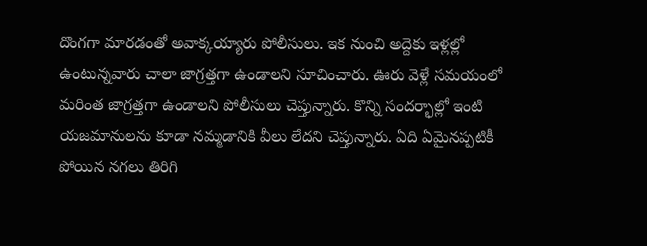దొంగగా మారడంతో అవాక్కయ్యారు పోలీసులు. ఇక నుంచి అద్దెకు ఇళ్లల్లో ఉంటున్నవారు చాలా జాగ్రత్తగా ఉండాలని సూచించారు. ఊరు వెళ్లే సమయంలో మరింత జాగ్రత్తగా ఉండాలని పోలీసులు చెప్తున్నారు. కొన్ని సందర్భాల్లో ఇంటి యజమానులను కూడా నమ్మడానికి వీలు లేదని చెప్తున్నారు. ఏది ఏమైనప్పటికీ పోయిన నగలు తిరిగి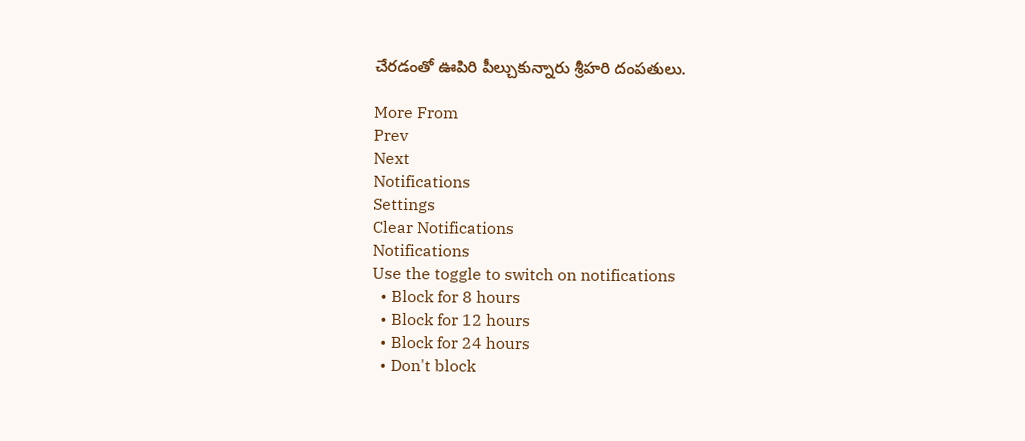చేరడంతో ఊపిరి పీల్చుకున్నారు శ్రీహరి దంపతులు.

More From
Prev
Next
Notifications
Settings
Clear Notifications
Notifications
Use the toggle to switch on notifications
  • Block for 8 hours
  • Block for 12 hours
  • Block for 24 hours
  • Don't block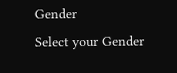Gender
Select your Gender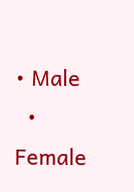• Male
  • Female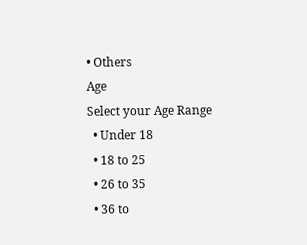• Others
Age
Select your Age Range
  • Under 18
  • 18 to 25
  • 26 to 35
  • 36 to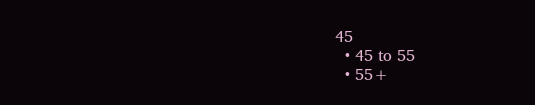45
  • 45 to 55
  • 55+